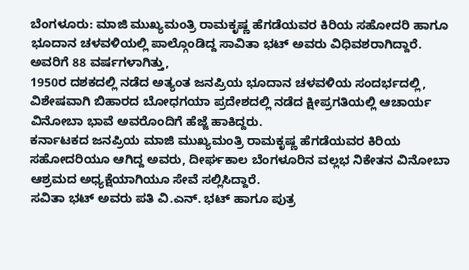ಬೆಂಗಳೂರು: ಮಾಜಿ ಮುಖ್ಯಮಂತ್ರಿ ರಾಮಕೃಷ್ಣ ಹೆಗಡೆಯವರ ಕಿರಿಯ ಸಹೋದರಿ ಹಾಗೂ ಭೂದಾನ ಚಳವಳಿಯಲ್ಲಿ ಪಾಲ್ಗೊಂಡಿದ್ದ ಸಾವಿತಾ ಭಟ್ ಅವರು ವಿಧಿವಶರಾಗಿದ್ದಾರೆ.
ಅವರಿಗೆ 88 ವರ್ಷಗಳಾಗಿತ್ತು,
1950ರ ದಶಕದಲ್ಲಿ ನಡೆದ ಅತ್ಯಂತ ಜನಪ್ರಿಯ ಭೂದಾನ ಚಳವಳಿಯ ಸಂದರ್ಭದಲ್ಲಿ, ವಿಶೇಷವಾಗಿ ಬಿಹಾರದ ಬೋಧಗಯಾ ಪ್ರದೇಶದಲ್ಲಿ ನಡೆದ ಕ್ಷೀಪ್ರಗತಿಯಲ್ಲಿ ಆಚಾರ್ಯ ವಿನೋಬಾ ಭಾವೆ ಅವರೊಂದಿಗೆ ಹೆಜ್ಜೆ ಹಾಕಿದ್ದರು.
ಕರ್ನಾಟಕದ ಜನಪ್ರಿಯ ಮಾಜಿ ಮುಖ್ಯಮಂತ್ರಿ ರಾಮಕೃಷ್ಣ ಹೆಗಡೆಯವರ ಕಿರಿಯ ಸಹೋದರಿಯೂ ಆಗಿದ್ದ ಅವರು, ದೀರ್ಘಕಾಲ ಬೆಂಗಳೂರಿನ ವಲ್ಲಭ ನಿಕೇತನ ವಿನೋಬಾ ಆಶ್ರಮದ ಅಧ್ಯಕ್ಷೆಯಾಗಿಯೂ ಸೇವೆ ಸಲ್ಲಿಸಿದ್ದಾರೆ.
ಸವಿತಾ ಭಟ್ ಅವರು ಪತಿ ವಿ.ಎನ್. ಭಟ್ ಹಾಗೂ ಪುತ್ರ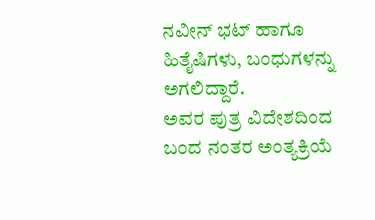ನವೀನ್ ಭಟ್ ಹಾಗೂ ಹಿತೈಷಿಗಳು, ಬಂಧುಗಳನ್ನು ಅಗಲಿದ್ದಾರೆ.
ಅವರ ಪುತ್ರ ವಿದೇಶದಿಂದ ಬಂದ ನಂತರ ಅಂತ್ಯಕ್ರಿಯೆ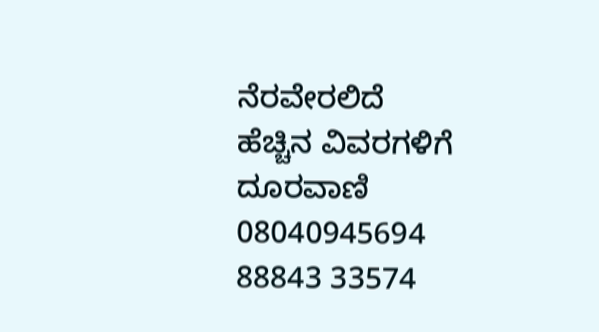ನೆರವೇರಲಿದೆ
ಹೆಚ್ಚಿನ ವಿವರಗಳಿಗೆ ದೂರವಾಣಿ
08040945694
88843 33574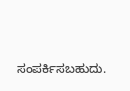ಸಂಪರ್ಕಿಸಬಹುದು.